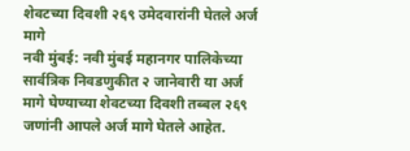शेवटच्या दिवशी २६९ उमेदवारांनी घेतले अर्ज मागे
नवी मुंबई: नवी मुंबई महानगर पालिकेच्या सार्वत्रिक निवडणुकीत २ जानेवारी या अर्ज मागे घेण्याच्या शेवटच्या दिवशी तब्बल २६९ जणांनी आपले अर्ज मागे घेतले आहेत.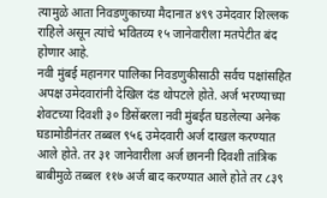त्यामुळे आता निवडणुकाच्या मैदानात ४९९ उमेदवार शिल्लक राहिले असून त्यांचे भवितव्य १५ जानेवारीला मतपेटीत बंद होणार आहे.
नवी मुंबई महानगर पालिका निवडणुकीसाठी सर्वच पक्षांसहित अपक्ष उमेदवारांनी देखिल दंड थोपटले होते. अर्ज भरण्याच्या शेवटच्या दिवशी ३० डिसेंबरला नवी मुंबईत घडलेल्या अनेक घडामोडीनंतर तब्बल ९५६ उमेदवारी अर्ज दाखल करण्यात आले होते. तर ३१ जानेवारीला अर्ज छाननी दिवशी तांत्रिक बाबीमुळे तब्बल ११७ अर्ज बाद करण्यात आले होते तर ८३९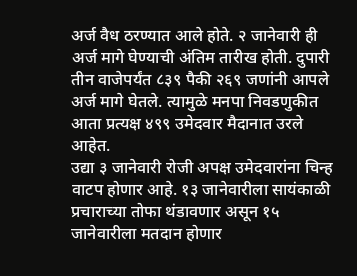अर्ज वैध ठरण्यात आले होते. २ जानेवारी ही अर्ज मागे घेण्याची अंतिम तारीख होती. दुपारी तीन वाजेपर्यंत ८३९ पैकी २६९ जणांनी आपले अर्ज मागे घेतले. त्यामुळे मनपा निवडणुकीत आता प्रत्यक्ष ४९९ उमेदवार मैदानात उरले आहेत.
उद्या ३ जानेवारी रोजी अपक्ष उमेदवारांना चिन्ह वाटप होणार आहे. १३ जानेवारीला सायंकाळी प्रचाराच्या तोफा थंडावणार असून १५ जानेवारीला मतदान होणार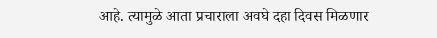आहे. त्यामुळे आता प्रचाराला अवघे दहा दिवस मिळणार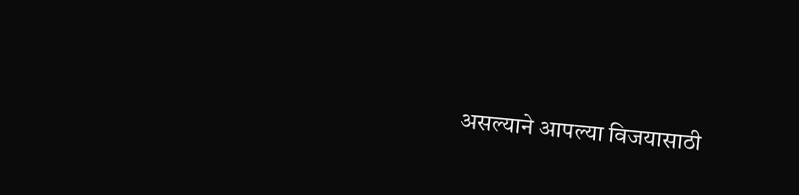असल्याने आपल्या विजयासाठी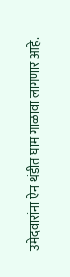उमेदवारांना ऐन थंडीत घाम गाळावा लागणार आहे.